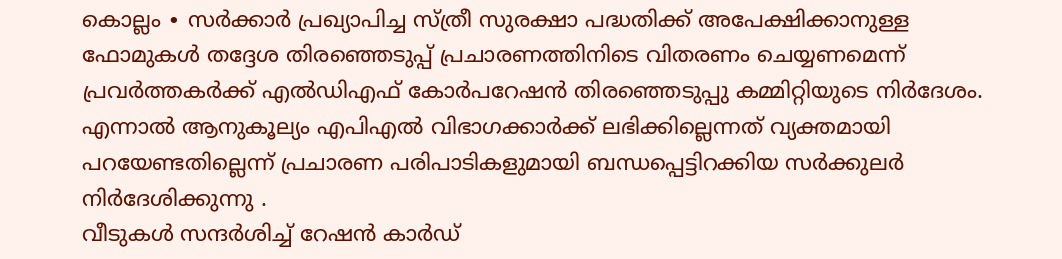കൊല്ലം ∙ സർക്കാർ പ്രഖ്യാപിച്ച സ്ത്രീ സുരക്ഷാ പദ്ധതിക്ക് അപേക്ഷിക്കാനുള്ള ഫോമുകൾ തദ്ദേശ തിരഞ്ഞെടുപ്പ് പ്രചാരണത്തിനിടെ വിതരണം ചെയ്യണമെന്ന് പ്രവർത്തകർക്ക് എൽഡിഎഫ് കോർപറേഷൻ തിരഞ്ഞെടുപ്പു കമ്മിറ്റിയുടെ നിർദേശം.
എന്നാൽ ആനുകൂല്യം എപിഎൽ വിഭാഗക്കാർക്ക് ലഭിക്കില്ലെന്നത് വ്യക്തമായി പറയേണ്ടതില്ലെന്ന് പ്രചാരണ പരിപാടികളുമായി ബന്ധപ്പെട്ടിറക്കിയ സർക്കുലർ നിർദേശിക്കുന്നു .
വീടുകൾ സന്ദർശിച്ച് റേഷൻ കാർഡ്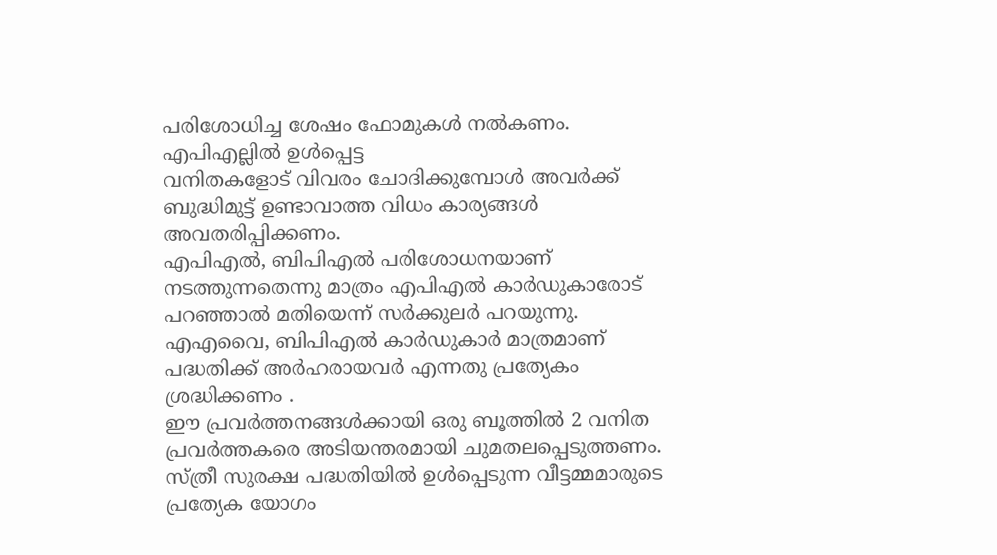പരിശോധിച്ച ശേഷം ഫോമുകൾ നൽകണം. എപിഎല്ലിൽ ഉൾപ്പെട്ട
വനിതകളോട് വിവരം ചോദിക്കുമ്പോൾ അവർക്ക് ബുദ്ധിമുട്ട് ഉണ്ടാവാത്ത വിധം കാര്യങ്ങൾ അവതരിപ്പിക്കണം.
എപിഎൽ, ബിപിഎൽ പരിശോധനയാണ് നടത്തുന്നതെന്നു മാത്രം എപിഎൽ കാർഡുകാരോട് പറഞ്ഞാൽ മതിയെന്ന് സർക്കുലർ പറയുന്നു.
എഎവൈ, ബിപിഎൽ കാർഡുകാർ മാത്രമാണ് പദ്ധതിക്ക് അർഹരായവർ എന്നതു പ്രത്യേകം ശ്രദ്ധിക്കണം .
ഈ പ്രവർത്തനങ്ങൾക്കായി ഒരു ബൂത്തിൽ 2 വനിത പ്രവർത്തകരെ അടിയന്തരമായി ചുമതലപ്പെടുത്തണം.
സ്ത്രീ സുരക്ഷ പദ്ധതിയിൽ ഉൾപ്പെടുന്ന വീട്ടമ്മമാരുടെ പ്രത്യേക യോഗം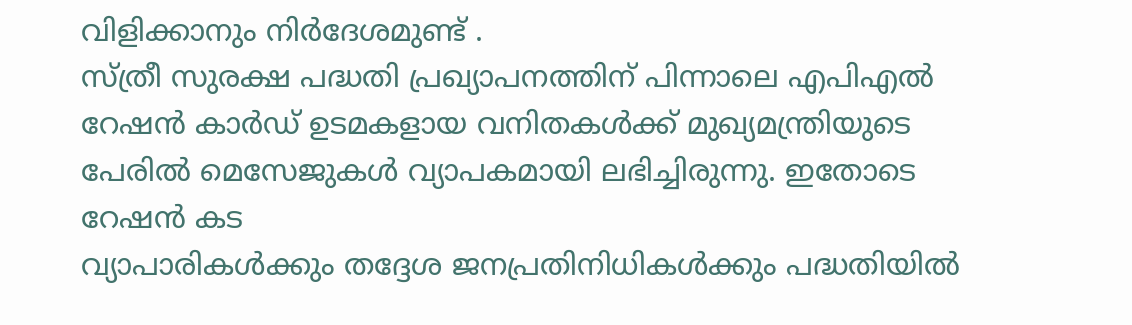വിളിക്കാനും നിർദേശമുണ്ട് .
സ്ത്രീ സുരക്ഷ പദ്ധതി പ്രഖ്യാപനത്തിന് പിന്നാലെ എപിഎൽ റേഷൻ കാർഡ് ഉടമകളായ വനിതകൾക്ക് മുഖ്യമന്ത്രിയുടെ പേരിൽ മെസേജുകൾ വ്യാപകമായി ലഭിച്ചിരുന്നു. ഇതോടെ റേഷൻ കട
വ്യാപാരികൾക്കും തദ്ദേശ ജനപ്രതിനിധികൾക്കും പദ്ധതിയിൽ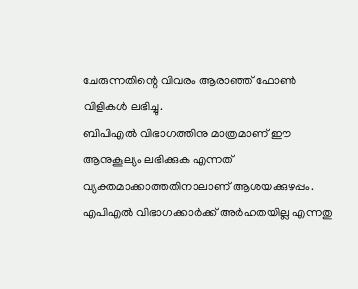ചേരുന്നതിന്റെ വിവരം ആരാഞ്ഞ് ഫോൺ വിളികൾ ലഭിച്ചു.
ബിപിഎൽ വിഭാഗത്തിനു മാത്രമാണ് ഈ ആനുകൂല്യം ലഭിക്കുക എന്നത് വ്യക്തമാക്കാത്തതിനാലാണ് ആശയക്കുഴപ്പം. എപിഎൽ വിഭാഗക്കാർക്ക് അർഹതയില്ല എന്നതു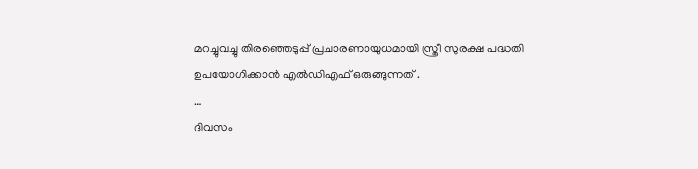മറച്ചുവച്ചു തിരഞ്ഞെടുപ്പ് പ്രചാരണായുധമായി സ്ത്രീ സുരക്ഷ പദ്ധതി ഉപയോഗിക്കാൻ എൽഡിഎഫ് ഒരുങ്ങുന്നത് .
…
ദിവസം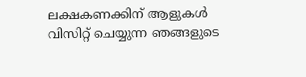ലക്ഷകണക്കിന് ആളുകൾ വിസിറ്റ് ചെയ്യുന്ന ഞങ്ങളുടെ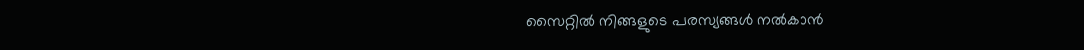സൈറ്റിൽ നിങ്ങളുടെ പരസ്യങ്ങൾ നൽകാൻ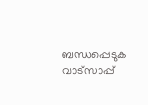ബന്ധപ്പെടുക വാട്സാപ്പ്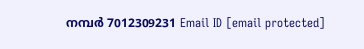നമ്പർ 7012309231 Email ID [email protected]